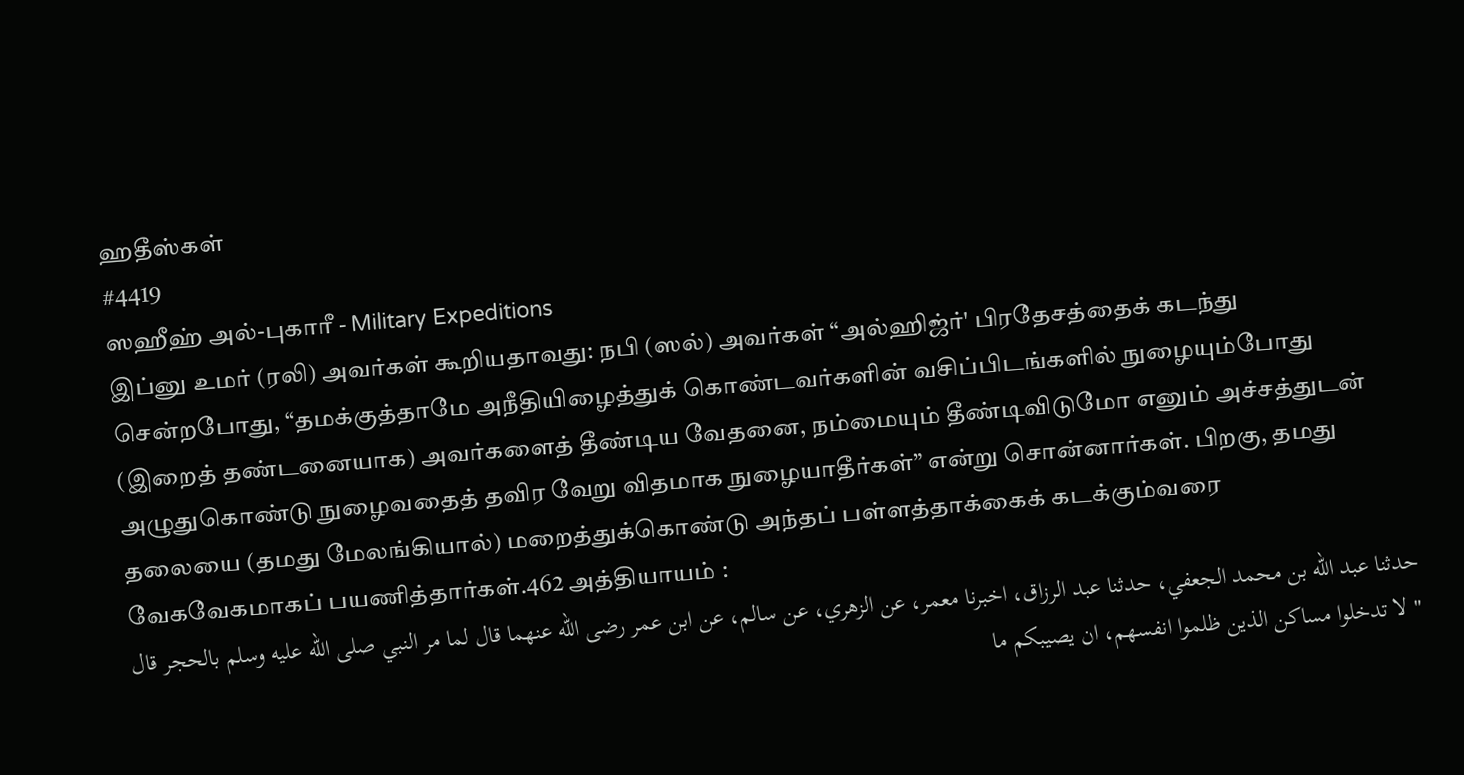ஹதீஸ்கள்
#4419
ஸஹீஹ் அல்-புகாரீ - Military Expeditions
இப்னு உமர் (ரலி) அவர்கள் கூறியதாவது: நபி (ஸல்) அவர்கள் “அல்ஹிஜ்ர்' பிரதேசத்தைக் கடந்து சென்றபோது, “தமக்குத்தாமே அநீதியிழைத்துக் கொண்டவர்களின் வசிப்பிடங்களில் நுழையும்போது (இறைத் தண்டனையாக) அவர்களைத் தீண்டிய வேதனை, நம்மையும் தீண்டிவிடுமோ எனும் அச்சத்துடன் அழுதுகொண்டு நுழைவதைத் தவிர வேறு விதமாக நுழையாதீர்கள்” என்று சொன்னார்கள். பிறகு, தமது தலையை (தமது மேலங்கியால்) மறைத்துக்கொண்டு அந்தப் பள்ளத்தாக்கைக் கடக்கும்வரை வேகவேகமாகப் பயணித்தார்கள்.462 அத்தியாயம் :
حدثنا عبد الله بن محمد الجعفي، حدثنا عبد الرزاق، اخبرنا معمر، عن الزهري، عن سالم، عن ابن عمر رضى الله عنهما قال لما مر النبي صلى الله عليه وسلم بالحجر قال " لا تدخلوا مساكن الذين ظلموا انفسهم، ان يصيبكم ما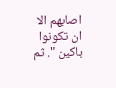اصابهم الا ان تكونوا باكين ". ثم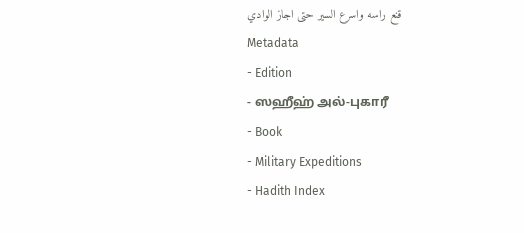قنع راسه واسرع السير حتى اجاز الوادي
Metadata
- Edition
- ஸஹீஹ் அல்-புகாரீ
- Book
- Military Expeditions
- Hadith Index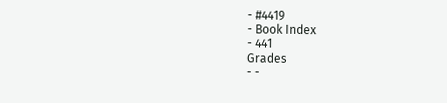- #4419
- Book Index
- 441
Grades
- -